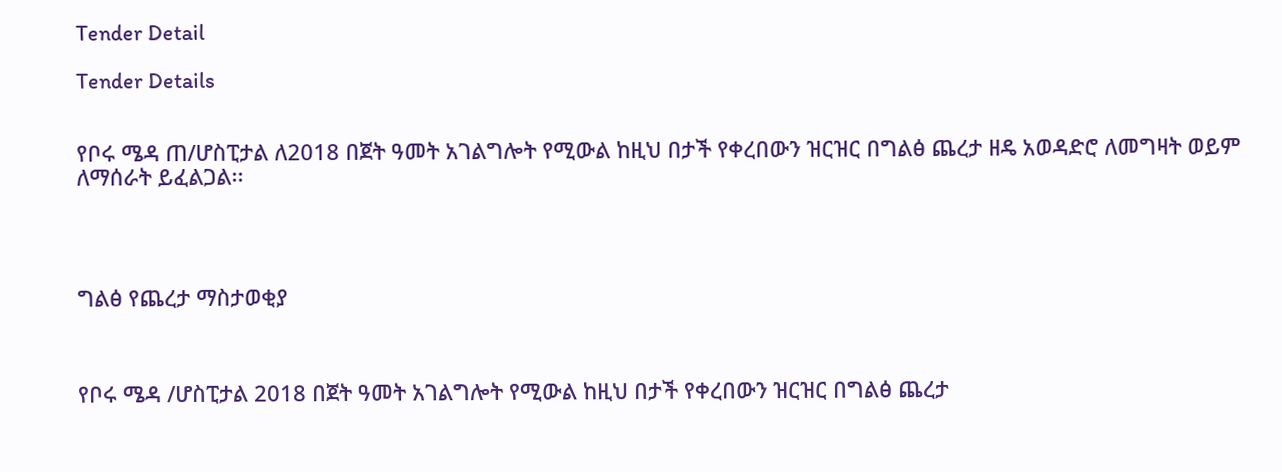Tender Detail

Tender Details


የቦሩ ሜዳ ጠ/ሆስፒታል ለ2018 በጀት ዓመት አገልግሎት የሚውል ከዚህ በታች የቀረበውን ዝርዝር በግልፅ ጨረታ ዘዴ አወዳድሮ ለመግዛት ወይም ለማሰራት ይፈልጋል፡፡




ግልፅ የጨረታ ማስታወቂያ



የቦሩ ሜዳ /ሆስፒታል 2018 በጀት ዓመት አገልግሎት የሚውል ከዚህ በታች የቀረበውን ዝርዝር በግልፅ ጨረታ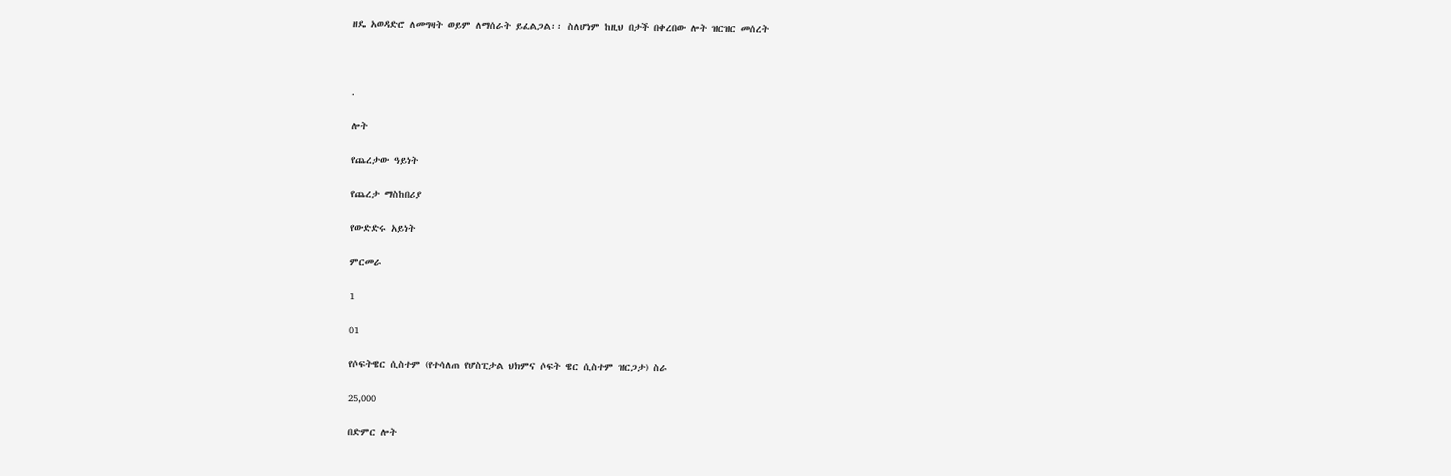ዘዴ አወዳድሮ ለመግዛት ወይም ለማሰራት ይፈልጋል፡፡ ስለሆነም ከዚህ በታች በቀረበው ሎት ዝርዝር መሰረት



.

ሎት

የጨረታው ዓይነት

የጨረታ ማስከበሪያ

የውድድሩ አይነት

ምርመራ

1

01

የሶፍትዌር ሲስተም (የተሳለጠ የሆስፒታል ህክምና ሶፍት ዌር ሲስተም ዝርጋታ) ስራ

25,000

በድምር ሎት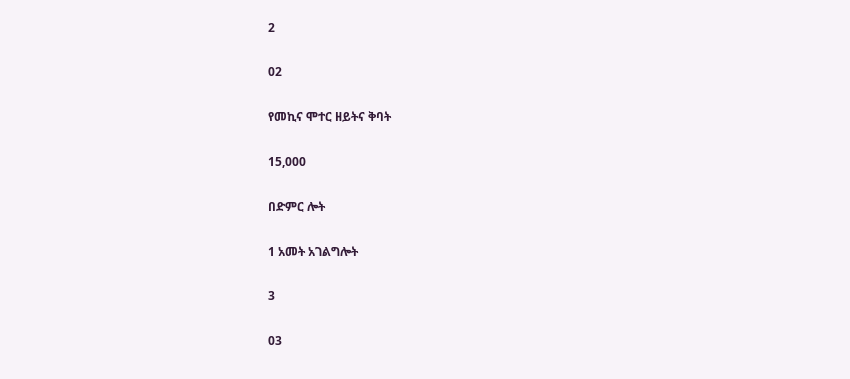2

02

የመኪና ሞተር ዘይትና ቅባት

15,000

በድምር ሎት

1 አመት አገልግሎት

3

03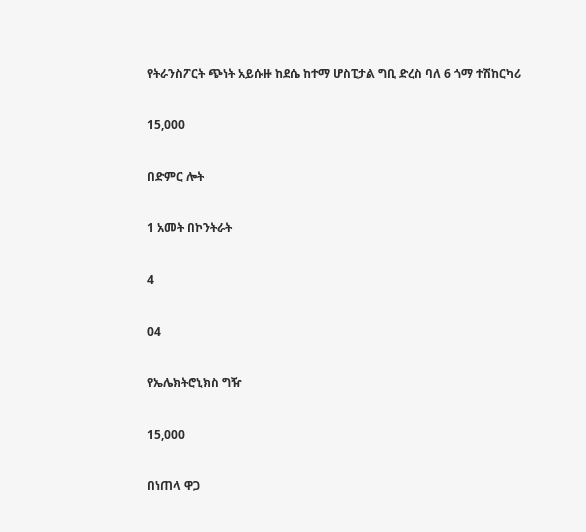የትራንስፖርት ጭነት አይሱዙ ከደሴ ከተማ ሆስፒታል ግቢ ድረስ ባለ 6 ጎማ ተሽከርካሪ

15,000

በድምር ሎት

1 አመት በኮንትራት

4

04

የኤሌክትሮኒክስ ግዥ

15,000

በነጠላ ዋጋ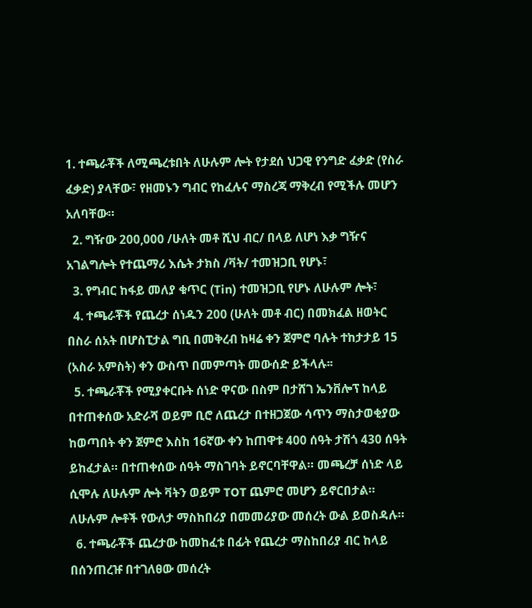1. ተጫራቾች ለሚጫረቱበት ለሁሉም ሎት የታደሰ ህጋዊ የንግድ ፈቃድ (የስራ ፈቃድ) ያላቸው፣ የዘመኑን ግብር የከፈሉና ማስረጃ ማቅረብ የሚችሉ መሆን አለባቸው።
  2. ግዥው 200,000 /ሁለት መቶ ሺህ ብር/ በላይ ለሆነ እቃ ግዥና አገልግሎት የተጨማሪ እሴት ታክስ /ቫት/ ተመዝጋቢ የሆኑ፣
  3. የግብር ከፋይ መለያ ቁጥር (Tin) ተመዝጋቢ የሆኑ ለሁሉም ሎት፣
  4. ተጫራቾች የጨረታ ሰነዱን 200 (ሁለት መቶ ብር) በመክፈል ዘወትር በስራ ሰአት በሆስፒታል ግቢ በመቅረብ ከዛሬ ቀን ጀምሮ ባሉት ተከታታይ 15 (አስራ አምስት) ቀን ውስጥ በመምጣት መውሰድ ይችላሉ፡፡
  5. ተጫራቾች የሚያቀርቡት ሰነድ ዋናው በስም በታሸገ ኤንቨሎፕ ከላይ በተጠቀሰው አድራሻ ወይም ቢሮ ለጨረታ በተዘጋጀው ሳጥን ማስታወቂያው ከወጣበት ቀን ጀምሮ እስከ 16ኛው ቀን ከጠዋቱ 400 ሰዓት ታሽጎ 430 ሰዓት ይከፈታል። በተጠቀሰው ሰዓት ማስገባት ይኖርባቸዋል። መጫረቻ ሰነድ ላይ ሲሞሉ ለሁሉም ሎት ቫትን ወይም TOT ጨምሮ መሆን ይኖርበታል። ለሁሉም ሎቶች የውለታ ማስከበሪያ በመመሪያው መሰረት ውል ይወስዳሉ።
  6. ተጫራቾች ጨረታው ከመከፈቱ በፊት የጨረታ ማስከበሪያ ብር ከላይ በሰንጠረዡ በተገለፀው መሰረት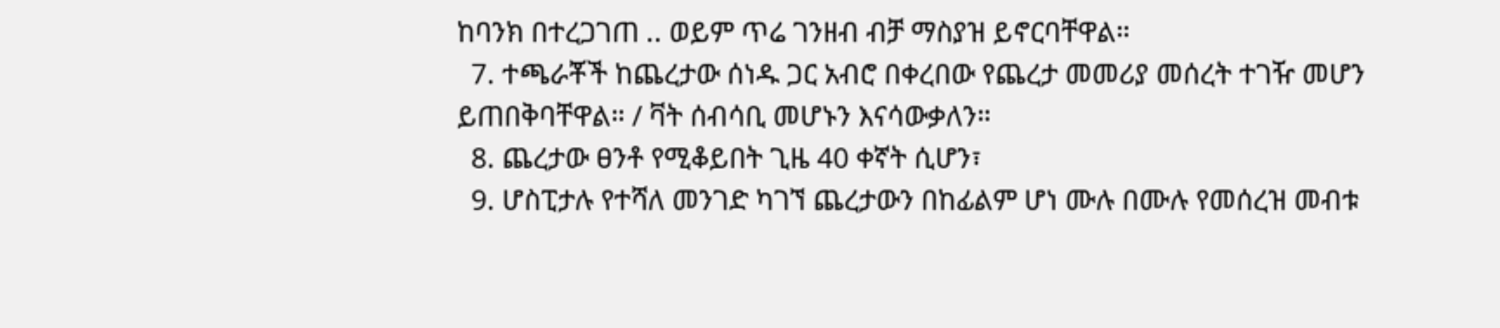ከባንክ በተረጋገጠ .. ወይም ጥሬ ገንዘብ ብቻ ማስያዝ ይኖርባቸዋል።
  7. ተጫራቾች ከጨረታው ሰነዱ ጋር አብሮ በቀረበው የጨረታ መመሪያ መሰረት ተገዥ መሆን ይጠበቅባቸዋል። / ቫት ሰብሳቢ መሆኑን እናሳውቃለን።
  8. ጨረታው ፀንቶ የሚቆይበት ጊዜ 40 ቀኛት ሲሆን፣
  9. ሆስፒታሉ የተሻለ መንገድ ካገኘ ጨረታውን በከፊልም ሆነ ሙሉ በሙሉ የመሰረዝ መብቱ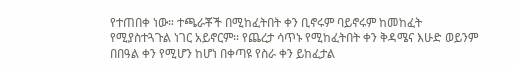የተጠበቀ ነው። ተጫራቾች በሚከፈትበት ቀን ቢኖሩም ባይኖሩም ከመከፈት የሚያስተጓጉል ነገር አይኖርም፡፡ የጨረታ ሳጥኑ የሚከፈትበት ቀን ቅዳሜና እሁድ ወይንም በበዓል ቀን የሚሆን ከሆነ በቀጣዩ የስራ ቀን ይከፈታል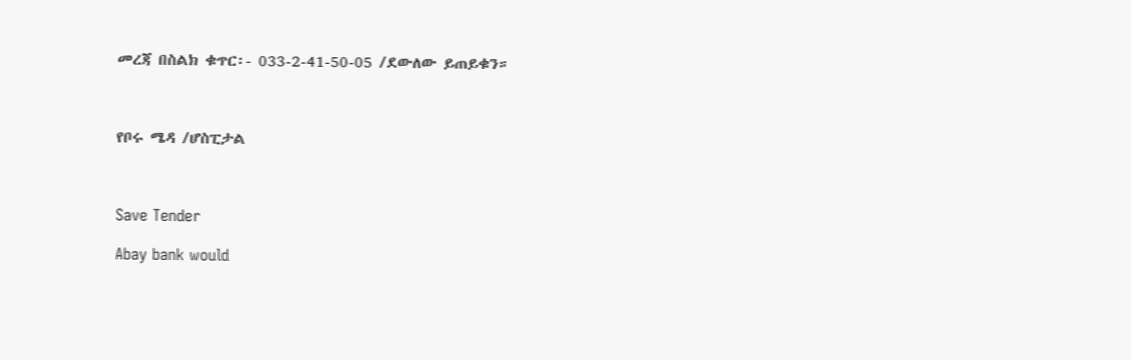መረጃ በስልክ ቁጥር፡- 033-2-41-50-05 /ደውለው ይጠይቁን።



የቦሩ ሜዳ /ሆስፒታል



Save Tender

Abay bank would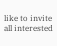like to invite all interested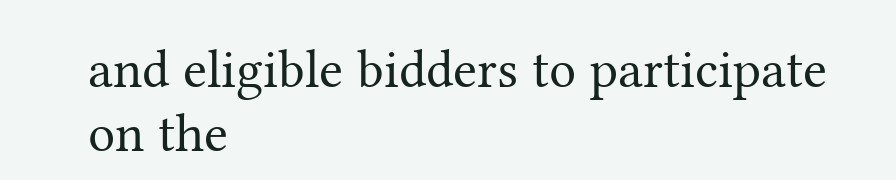and eligible bidders to participate on the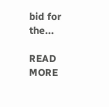bid for the...

READ MORE